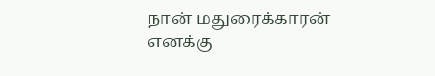நான் மதுரைக்காரன்
எனக்கு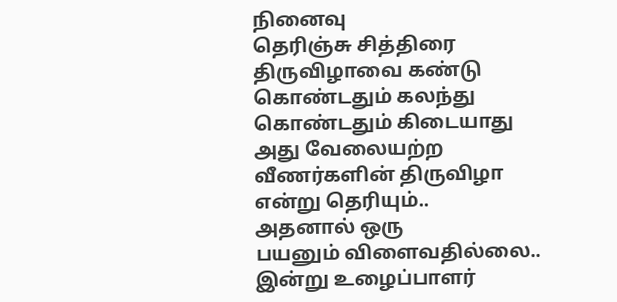நினைவு
தெரிஞ்சு சித்திரை
திருவிழாவை கண்டு
கொண்டதும் கலந்து
கொண்டதும் கிடையாது
அது வேலையற்ற
வீணர்களின் திருவிழா
என்று தெரியும்..
அதனால் ஒரு
பயனும் விளைவதில்லை..
இன்று உழைப்பாளர்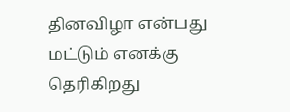தினவிழா என்பது
மட்டும் எனக்கு
தெரிகிறது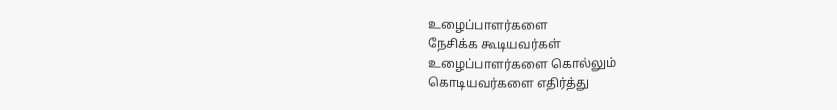உழைப்பாளர்களை
நேசிக்க கூடியவர்கள்
உழைப்பாளர்களை கொல்லும்
கொடியவர்களை எதிர்த்து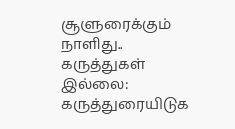சூளுரைக்கும் நாளிது..
கருத்துகள் இல்லை:
கருத்துரையிடுக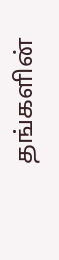தங்களின்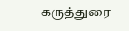கருத்துரை